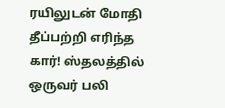ரயிலுடன் மோதி தீப்பற்றி எரிந்த கார்! ஸ்தலத்தில் ஒருவர் பலி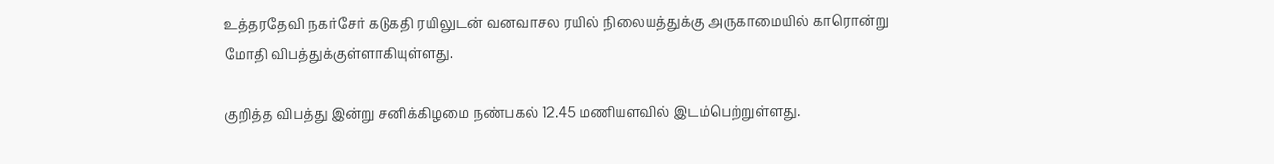உத்தரதேவி நகர்சேர் கடுகதி ரயிலுடன் வனவாசல ரயில் நிலையத்துக்கு அருகாமையில் காரொன்று மோதி விபத்துக்குள்ளாகியுள்ளது.

குறித்த விபத்து இன்று சனிக்கிழமை நண்பகல் 12.45 மணியளவில் இடம்பெற்றுள்ளது.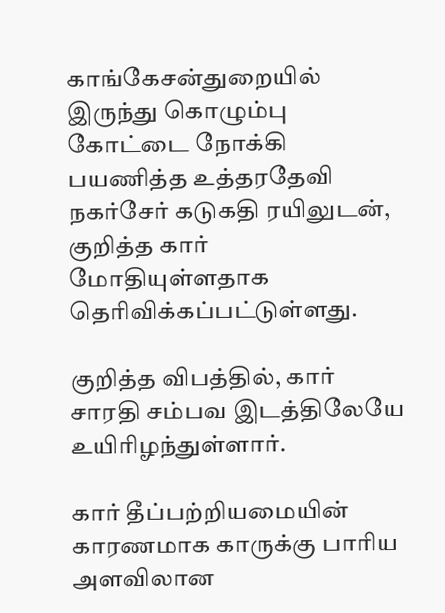காங்கேசன்துறையில் இருந்து கொழும்பு கோட்டை நோக்கி பயணித்த உத்தரதேவி நகர்சேர் கடுகதி ரயிலுடன், குறித்த கார் மோதியுள்ளதாக தெரிவிக்கப்பட்டுள்ளது.

குறித்த விபத்தில், கார் சாரதி சம்பவ இடத்திலேயே உயிரிழந்துள்ளார்.

கார் தீப்பற்றியமையின் காரணமாக காருக்கு பாரிய அளவிலான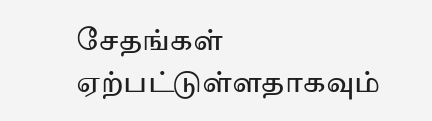சேதங்கள் ஏற்பட்டுள்ளதாகவும்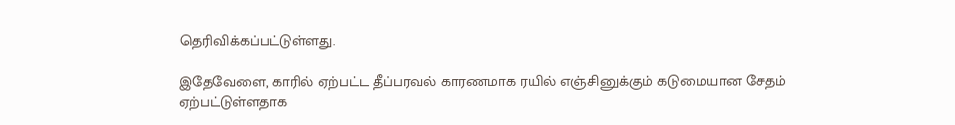தெரிவிக்கப்பட்டுள்ளது.

இதேவேளை, காரில் ஏற்பட்ட தீப்பரவல் காரணமாக ரயில் எஞ்சினுக்கும் கடுமையான சேதம் ஏற்பட்டுள்ளதாக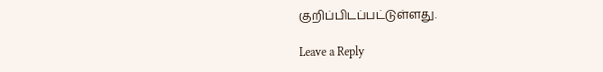குறிப்பிடப்பட்டுள்ளது.

Leave a Reply